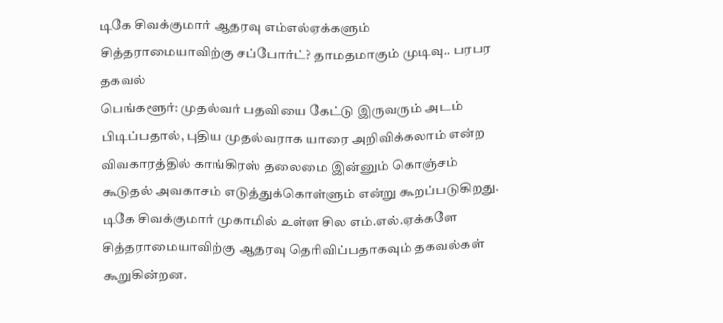டிகே சிவக்குமார் ஆதரவு எம்எல்ஏக்களும் சித்தராமையாவிற்கு சப்போர்ட்? தாமதமாகும் முடிவு.. பரபர தகவல்
பெங்களூர்: முதல்வர் பதவியை கேட்டு இருவரும் அடம் பிடிப்பதால், புதிய முதல்வராக யாரை அறிவிக்கலாம் என்ற விவகாரத்தில் காங்கிரஸ் தலைமை இன்னும் கொஞ்சம் கூடுதல் அவகாசம் எடுத்துக்கொள்ளும் என்று கூறப்படுகிறது. டிகே சிவக்குமார் முகாமில் உள்ள சில எம்.எல்.ஏக்களே சித்தராமையாவிற்கு ஆதரவு தெரிவிப்பதாகவும் தகவல்கள் கூறுகின்றன.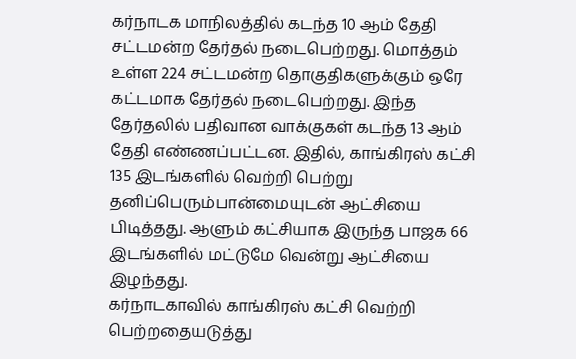கர்நாடக மாநிலத்தில் கடந்த 10 ஆம் தேதி சட்டமன்ற தேர்தல் நடைபெற்றது. மொத்தம் உள்ள 224 சட்டமன்ற தொகுதிகளுக்கும் ஒரே கட்டமாக தேர்தல் நடைபெற்றது. இந்த தேர்தலில் பதிவான வாக்குகள் கடந்த 13 ஆம் தேதி எண்ணப்பட்டன. இதில், காங்கிரஸ் கட்சி 135 இடங்களில் வெற்றி பெற்று தனிப்பெரும்பான்மையுடன் ஆட்சியை பிடித்தது. ஆளும் கட்சியாக இருந்த பாஜக 66 இடங்களில் மட்டுமே வென்று ஆட்சியை இழந்தது.
கர்நாடகாவில் காங்கிரஸ் கட்சி வெற்றி பெற்றதையடுத்து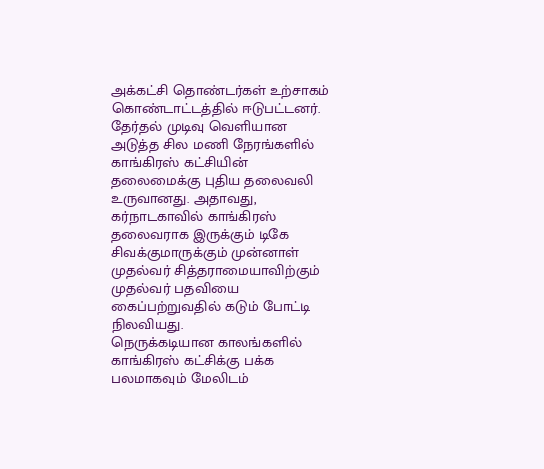அக்கட்சி தொண்டர்கள் உற்சாகம் கொண்டாட்டத்தில் ஈடுபட்டனர். தேர்தல் முடிவு வெளியான அடுத்த சில மணி நேரங்களில் காங்கிரஸ் கட்சியின் தலைமைக்கு புதிய தலைவலி உருவானது. அதாவது, கர்நாடகாவில் காங்கிரஸ் தலைவராக இருக்கும் டிகே சிவக்குமாருக்கும் முன்னாள் முதல்வர் சித்தராமையாவிற்கும் முதல்வர் பதவியை கைப்பற்றுவதில் கடும் போட்டி நிலவியது.
நெருக்கடியான காலங்களில் காங்கிரஸ் கட்சிக்கு பக்க பலமாகவும் மேலிடம்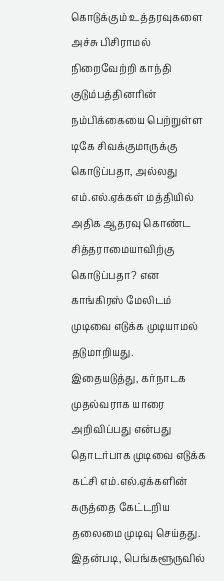கொடுக்கும் உத்தரவுகளை அச்சு பிசிராமல் நிறைவேற்றி காந்தி குடும்பத்தினரின் நம்பிக்கையை பெற்றுள்ள டிகே சிவக்குமாருக்கு கொடுப்பதா, அல்லது எம்.எல்.ஏக்கள் மத்தியில் அதிக ஆதரவு கொண்ட சித்தராமையாவிற்கு கொடுப்பதா? என காங்கிரஸ் மேலிடம் முடிவை எடுக்க முடியாமல் தடுமாறியது.
இதையடுத்து, கர்நாடக முதல்வராக யாரை அறிவிப்பது என்பது தொடர்பாக முடிவை எடுக்க கட்சி எம்.எல்.ஏக்களின் கருத்தை கேட்டறிய தலைமை முடிவு செய்தது. இதன்படி, பெங்களூருவில்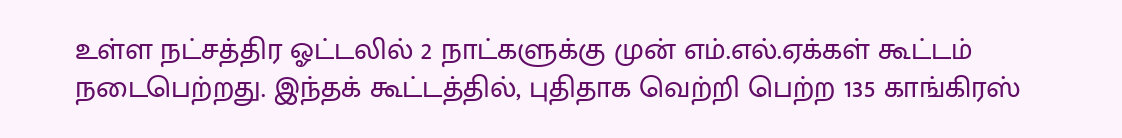உள்ள நட்சத்திர ஓட்டலில் 2 நாட்களுக்கு முன் எம்.எல்.ஏக்கள் கூட்டம் நடைபெற்றது. இந்தக் கூட்டத்தில், புதிதாக வெற்றி பெற்ற 135 காங்கிரஸ்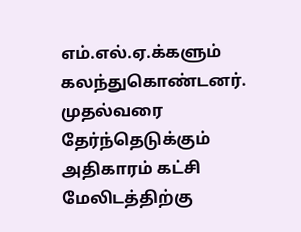எம்.எல்.ஏ.க்களும் கலந்துகொண்டனர்.
முதல்வரை தேர்ந்தெடுக்கும் அதிகாரம் கட்சி மேலிடத்திற்கு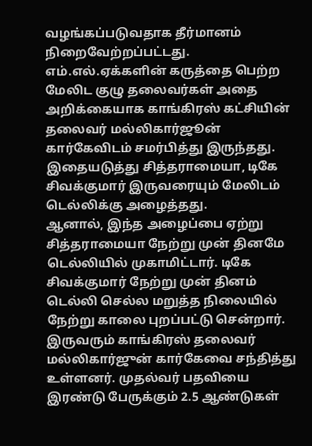வழங்கப்படுவதாக தீர்மானம் நிறைவேற்றப்பட்டது. எம்.எல்.ஏக்களின் கருத்தை பெற்ற மேலிட குழு தலைவர்கள் அதை அறிக்கையாக காங்கிரஸ் கட்சியின் தலைவர் மல்லிகார்ஜூன் கார்கேவிடம் சமர்பித்து இருந்தது. இதையடுத்து சித்தராமையா, டிகே சிவக்குமார் இருவரையும் மேலிடம் டெல்லிக்கு அழைத்தது.
ஆனால், இந்த அழைப்பை ஏற்று சித்தராமையா நேற்று முன் தினமே டெல்லியில் முகாமிட்டார். டிகே சிவக்குமார் நேற்று முன் தினம் டெல்லி செல்ல மறுத்த நிலையில் நேற்று காலை புறப்பட்டு சென்றார். இருவரும் காங்கிரஸ் தலைவர் மல்லிகார்ஜுன் கார்கேவை சந்தித்து உள்ளனர். முதல்வர் பதவியை இரண்டு பேருக்கும் 2.5 ஆண்டுகள்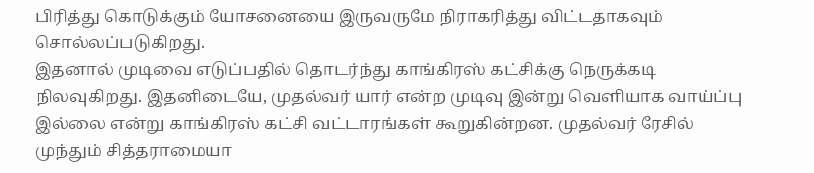பிரித்து கொடுக்கும் யோசனையை இருவருமே நிராகரித்து விட்டதாகவும் சொல்லப்படுகிறது.
இதனால் முடிவை எடுப்பதில் தொடர்ந்து காங்கிரஸ் கட்சிக்கு நெருக்கடி நிலவுகிறது. இதனிடையே, முதல்வர் யார் என்ற முடிவு இன்று வெளியாக வாய்ப்பு இல்லை என்று காங்கிரஸ் கட்சி வட்டாரங்கள் கூறுகின்றன. முதல்வர் ரேசில் முந்தும் சித்தராமையா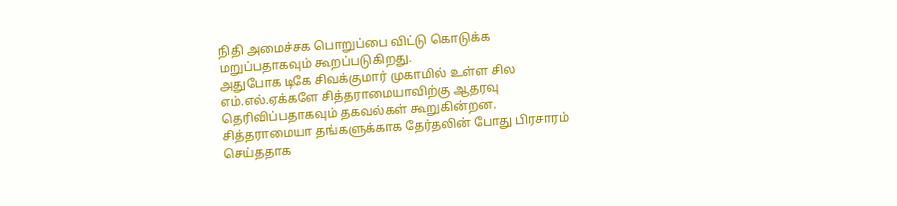நிதி அமைச்சக பொறுப்பை விட்டு கொடுக்க மறுப்பதாகவும் கூறப்படுகிறது.
அதுபோக டிகே சிவக்குமார் முகாமில் உள்ள சில எம்.எல்.ஏக்களே சித்தராமையாவிற்கு ஆதரவு தெரிவிப்பதாகவும் தகவல்கள் கூறுகின்றன. சித்தராமையா தங்களுக்காக தேர்தலின் போது பிரசாரம் செய்ததாக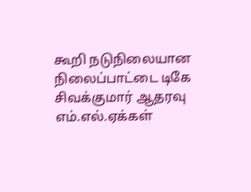கூறி நடுநிலையான நிலைப்பாட்டை டிகே சிவக்குமார் ஆதரவு எம்.எல்.ஏக்கள்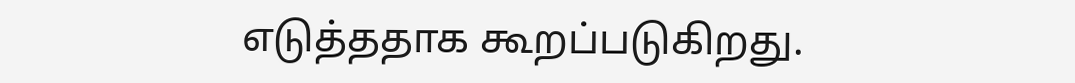எடுத்ததாக கூறப்படுகிறது.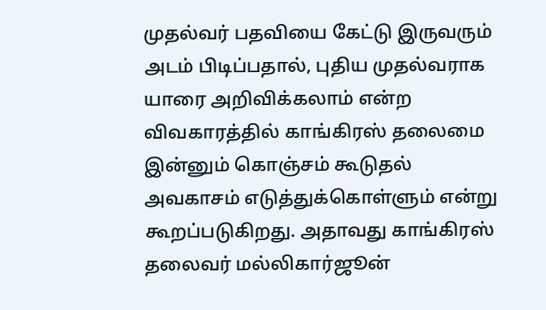முதல்வர் பதவியை கேட்டு இருவரும் அடம் பிடிப்பதால், புதிய முதல்வராக யாரை அறிவிக்கலாம் என்ற விவகாரத்தில் காங்கிரஸ் தலைமை இன்னும் கொஞ்சம் கூடுதல் அவகாசம் எடுத்துக்கொள்ளும் என்று கூறப்படுகிறது. அதாவது காங்கிரஸ் தலைவர் மல்லிகார்ஜூன்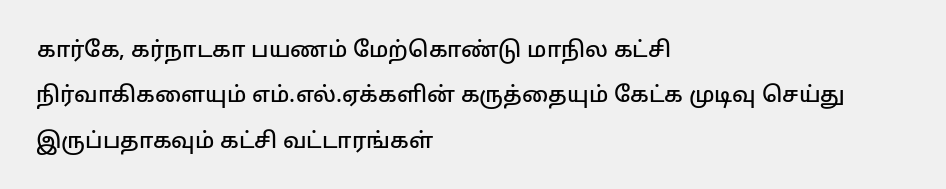கார்கே, கர்நாடகா பயணம் மேற்கொண்டு மாநில கட்சி நிர்வாகிகளையும் எம்.எல்.ஏக்களின் கருத்தையும் கேட்க முடிவு செய்து இருப்பதாகவும் கட்சி வட்டாரங்கள்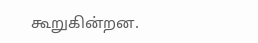கூறுகின்றன.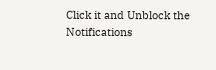Click it and Unblock the Notifications